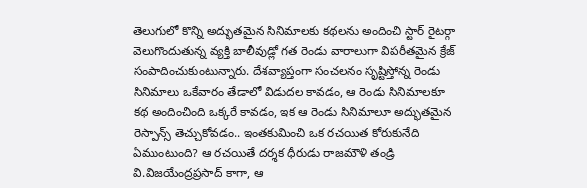తెలుగులో కొన్ని అద్భుతమైన సినిమాలకు కథలను అందించి స్టార్ రైటర్గా వెలుగొందుతున్న వ్యక్తి బాలీవుడ్లో గత రెండు వారాలుగా విపరీతమైన క్రేజ్ సంపాదించుకుంటున్నారు. దేశవ్యాప్తంగా సంచలనం సృష్టిస్తోన్న రెండు సినిమాలు ఒకేవారం తేడాలో విడుదల కావడం, ఆ రెండు సినిమాలకూ కథ అందించింది ఒక్కరే కావడం, ఇక ఆ రెండు సినిమాలూ అద్భుతమైన రెస్పాన్స్ తెచ్చుకోవడం.. ఇంతకుమించి ఒక రచయిత కోరుకునేది ఏముంటుంది? ఆ రచయితే దర్శక ధీరుడు రాజమౌళి తండ్రి వి.విజయేంద్రప్రసాద్ కాగా, ఆ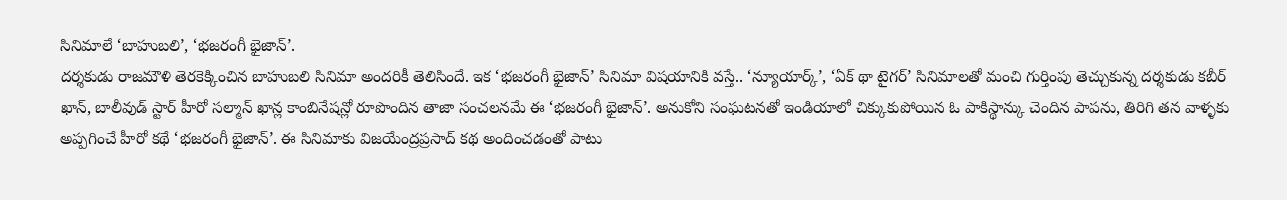సినిమాలే ‘బాహుబలి’, ‘భజరంగీ భైజాన్’.
దర్శకుడు రాజమౌళి తెరకెక్కించిన బాహుబలి సినిమా అందరికీ తెలిసిందే. ఇక ‘భజరంగీ భైజాన్’ సినిమా విషయానికి వస్తే.. ‘న్యూయార్క్’, ‘ఏక్ థా టైగర్’ సినిమాలతో మంచి గుర్తింపు తెచ్చుకున్న దర్శకుడు కబీర్ ఖాన్, బాలీవుడ్ స్టార్ హీరో సల్మాన్ ఖాన్ల కాంబినేషన్లో రూపొందిన తాజా సంచలనమే ఈ ‘భజరంగీ భైజాన్’. అనుకోని సంఘటనతో ఇండియాలో చిక్కుకుపోయిన ఓ పాకిస్థాన్కు చెందిన పాపను, తిరిగి తన వాళ్ళకు అప్పగించే హీరో కథే ‘భజరంగీ భైజాన్’. ఈ సినిమాకు విజయేంద్రప్రసాద్ కథ అందించడంతో పాటు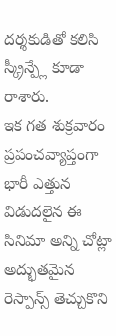దర్శకుడితో కలిసి స్క్రీన్ప్లే కూడా రాశారు.
ఇక గత శుక్రవారం ప్రపంచవ్యాప్తంగా భారీ ఎత్తున విడుదలైన ఈ సినిమా అన్ని చోట్లా అద్భుతమైన రెస్పాన్స్ తెచ్చుకొని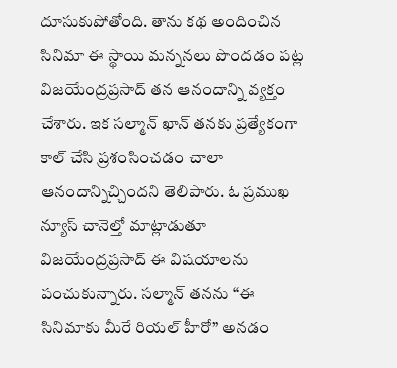దూసుకుపోతోంది. తాను కథ అందించిన సినిమా ఈ స్థాయి మన్ననలు పొందడం పట్ల విజయేంద్రప్రసాద్ తన ఆనందాన్ని వ్యక్తం చేశారు. ఇక సల్మాన్ ఖాన్ తనకు ప్రత్యేకంగా కాల్ చేసి ప్రశంసించడం చాలా ఆనందాన్నిచ్చిందని తెలిపారు. ఓ ప్రముఖ న్యూస్ చానెల్తో మాట్లాడుతూ విజయేంద్రప్రసాద్ ఈ విషయాలను పంచుకున్నారు. సల్మాన్ తనను “ఈ సినిమాకు మీరే రియల్ హీరో” అనడం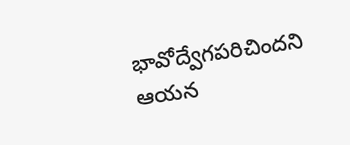భావోద్వేగపరిచిందని ఆయన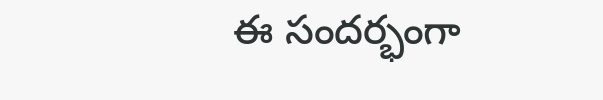ఈ సందర్భంగా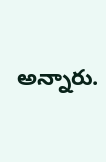అన్నారు.